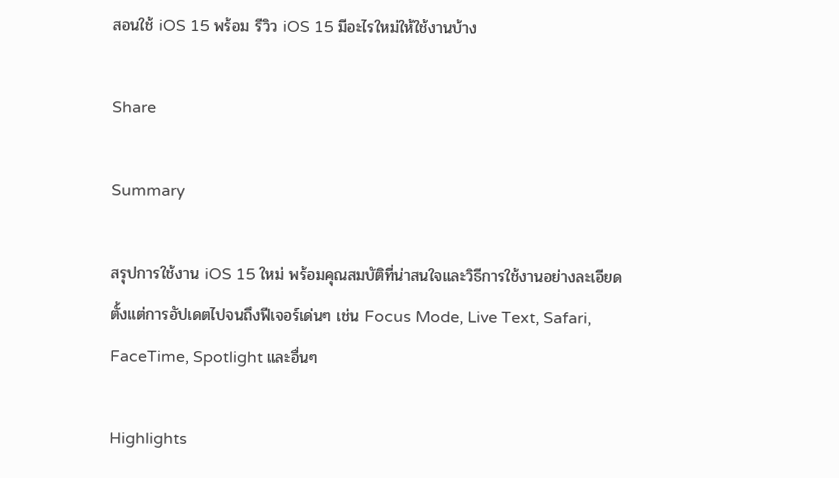สอนใช้ iOS 15 พร้อม รีวิว iOS 15 มีอะไรใหม่ให้ใช้งานบ้าง

Share

Summary

สรุปการใช้งาน iOS 15 ใหม่ พร้อมคุณสมบัติที่น่าสนใจและวิธีการใช้งานอย่างละเอียด ตั้งแต่การอัปเดตไปจนถึงฟีเจอร์เด่นๆ เช่น Focus Mode, Live Text, Safari, FaceTime, Spotlight และอื่นๆ

Highlights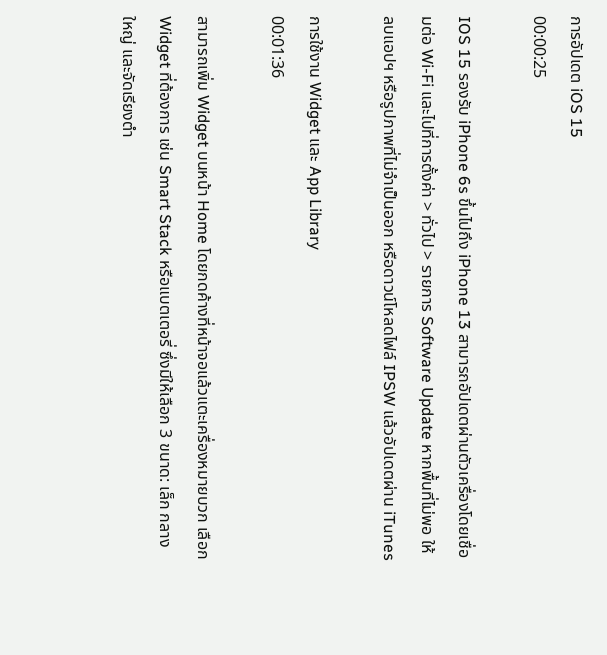การอัปเดต iOS 15
00:00:25

IOS 15 รองรับ iPhone 6s ขึ้นไปถึง iPhone 13 สามารถอัปเดตผ่านตัวเครื่องโดยเชื่อมต่อ Wi-Fi และไปที่การตั้งค่า > ทั่วไป > รายการ Software Update หากพื้นที่ไม่พอ ให้ลบแอปฯ หรือรูปภาพที่ไม่จำเป็นออก หรือดาวน์โหลดไฟล์ IPSW แล้วอัปเดตผ่าน iTunes

การใช้งาน Widget และ App Library
00:01:36

สามารถเพิ่ม Widget บนหน้า Home โดยกดค้างที่หน้าจอแล้วแตะเครื่องหมายบวก เลือก Widget ที่ต้องการ เช่น Smart Stack หรือแบตเตอรี่ ซึ่งมีให้เลือก 3 ขนาด: เล็ก กลาง ใหญ่ และจัดเรียงตำ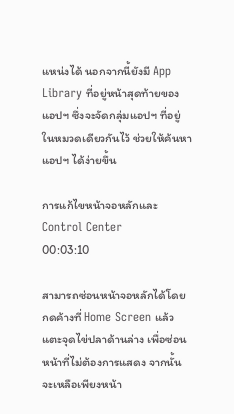แหน่งได้ นอกจากนี้ยังมี App Library ที่อยู่หน้าสุดท้ายของแอปฯ ซึ่งจะจัดกลุ่มแอปฯ ที่อยู่ในหมวดเดียวกันไว้ ช่วยให้ค้นหาแอปฯ ได้ง่ายขึ้น

การแก้ไขหน้าจอหลักและ Control Center
00:03:10

สามารถซ่อนหน้าจอหลักได้โดยกดค้างที่ Home Screen แล้วแตะจุดไข่ปลาด้านล่าง เพื่อซ่อนหน้าที่ไม่ต้องการแสดง จากนั้นจะเหลือเพียงหน้า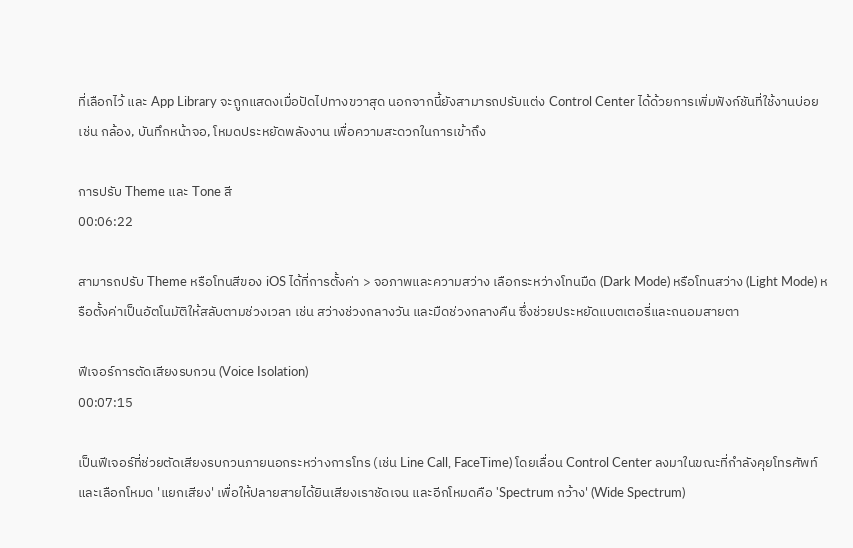ที่เลือกไว้ และ App Library จะถูกแสดงเมื่อปัดไปทางขวาสุด นอกจากนี้ยังสามารถปรับแต่ง Control Center ได้ด้วยการเพิ่มฟังก์ชันที่ใช้งานบ่อย เช่น กล้อง, บันทึกหน้าจอ, โหมดประหยัดพลังงาน เพื่อความสะดวกในการเข้าถึง

การปรับ Theme และ Tone สี
00:06:22

สามารถปรับ Theme หรือโทนสีของ iOS ได้ที่การตั้งค่า > จอภาพและความสว่าง เลือกระหว่างโทนมืด (Dark Mode) หรือโทนสว่าง (Light Mode) หรือตั้งค่าเป็นอัตโนมัติให้สลับตามช่วงเวลา เช่น สว่างช่วงกลางวัน และมืดช่วงกลางคืน ซึ่งช่วยประหยัดแบตเตอรี่และถนอมสายตา

ฟีเจอร์การตัดเสียงรบกวน (Voice Isolation)
00:07:15

เป็นฟีเจอร์ที่ช่วยตัดเสียงรบกวนภายนอกระหว่างการโทร (เช่น Line Call, FaceTime) โดยเลื่อน Control Center ลงมาในขณะที่กำลังคุยโทรศัพท์และเลือกโหมด 'แยกเสียง' เพื่อให้ปลายสายได้ยินเสียงเราชัดเจน และอีกโหมดคือ 'Spectrum กว้าง' (Wide Spectrum)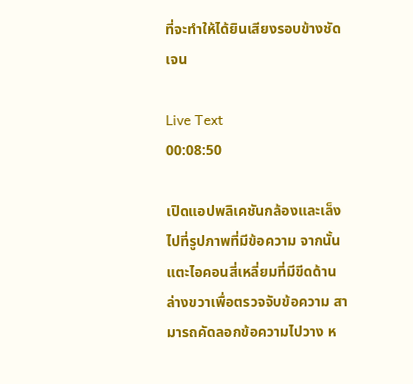ที่จะทำให้ได้ยินเสียงรอบข้างชัดเจน

Live Text
00:08:50

เปิดแอปพลิเคชันกล้องและเล็งไปที่รูปภาพที่มีข้อความ จากนั้นแตะไอคอนสี่เหลี่ยมที่มีขีดด้านล่างขวาเพื่อตรวจจับข้อความ สามารถคัดลอกข้อความไปวาง ห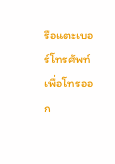รือแตะเบอร์โทรศัพท์เพื่อโทรออก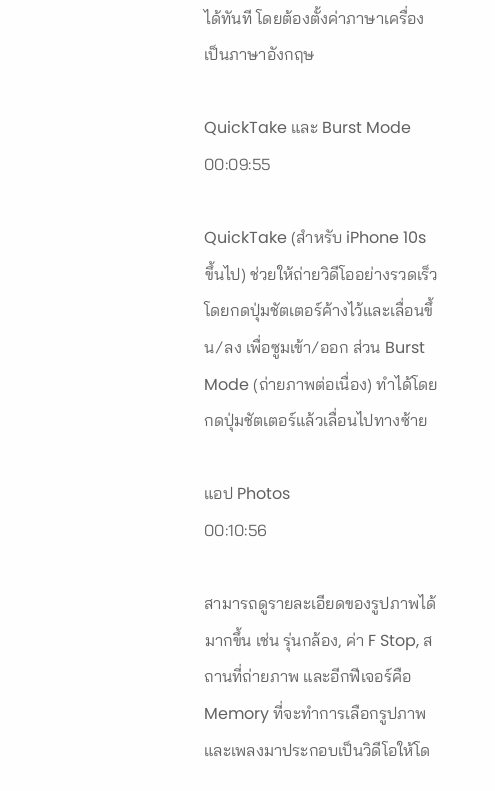ได้ทันที โดยต้องตั้งค่าภาษาเครื่องเป็นภาษาอังกฤษ

QuickTake และ Burst Mode
00:09:55

QuickTake (สำหรับ iPhone 10s ขึ้นไป) ช่วยให้ถ่ายวิดีโออย่างรวดเร็วโดยกดปุ่มชัตเตอร์ค้างไว้และเลื่อนขึ้น/ลง เพื่อซูมเข้า/ออก ส่วน Burst Mode (ถ่ายภาพต่อเนื่อง) ทำได้โดยกดปุ่มชัตเตอร์แล้วเลื่อนไปทางซ้าย

แอป Photos
00:10:56

สามารถดูรายละเอียดของรูปภาพได้มากขึ้น เช่น รุ่นกล้อง, ค่า F Stop, สถานที่ถ่ายภาพ และอีกฟีเจอร์คือ Memory ที่จะทำการเลือกรูปภาพและเพลงมาประกอบเป็นวิดีโอให้โด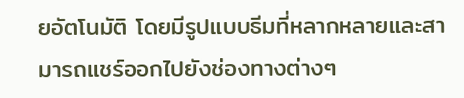ยอัตโนมัติ โดยมีรูปแบบธีมที่หลากหลายและสามารถแชร์ออกไปยังช่องทางต่างๆ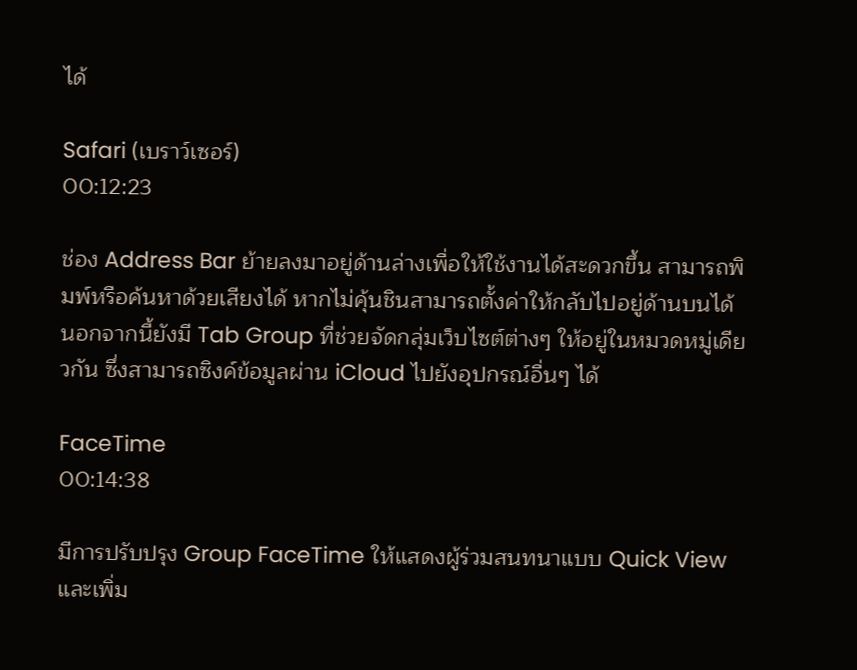ได้

Safari (เบราว์เซอร์)
00:12:23

ช่อง Address Bar ย้ายลงมาอยู่ด้านล่างเพื่อให้ใช้งานได้สะดวกขึ้น สามารถพิมพ์หรือค้นหาด้วยเสียงได้ หากไม่คุ้นชินสามารถตั้งค่าให้กลับไปอยู่ด้านบนได้ นอกจากนี้ยังมี Tab Group ที่ช่วยจัดกลุ่มเว็บไซต์ต่างๆ ให้อยู่ในหมวดหมู่เดียวกัน ซึ่งสามารถซิงค์ข้อมูลผ่าน iCloud ไปยังอุปกรณ์อื่นๆ ได้

FaceTime
00:14:38

มีการปรับปรุง Group FaceTime ให้แสดงผู้ร่วมสนทนาแบบ Quick View และเพิ่ม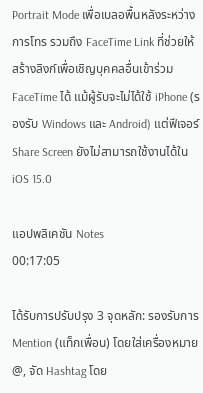Portrait Mode เพื่อเบลอพื้นหลังระหว่างการโทร รวมถึง FaceTime Link ที่ช่วยให้สร้างลิงก์เพื่อเชิญบุคคลอื่นเข้าร่วม FaceTime ได้ แม้ผู้รับจะไม่ได้ใช้ iPhone (รองรับ Windows และ Android) แต่ฟีเจอร์ Share Screen ยังไม่สามารถใช้งานได้ใน iOS 15.0

แอปพลิเคชัน Notes
00:17:05

ได้รับการปรับปรุง 3 จุดหลัก: รองรับการ Mention (แท็กเพื่อน) โดยใส่เครื่องหมาย @, จัด Hashtag โดย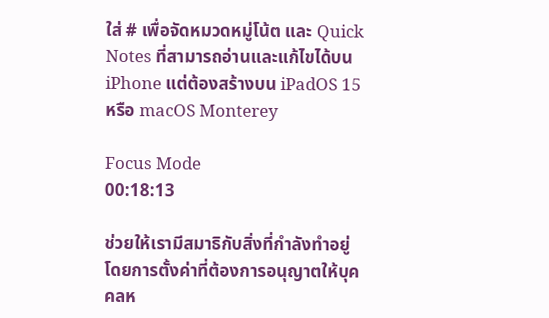ใส่ # เพื่อจัดหมวดหมู่โน้ต และ Quick Notes ที่สามารถอ่านและแก้ไขได้บน iPhone แต่ต้องสร้างบน iPadOS 15 หรือ macOS Monterey

Focus Mode
00:18:13

ช่วยให้เรามีสมาธิกับสิ่งที่กำลังทำอยู่ โดยการตั้งค่าที่ต้องการอนุญาตให้บุคคลห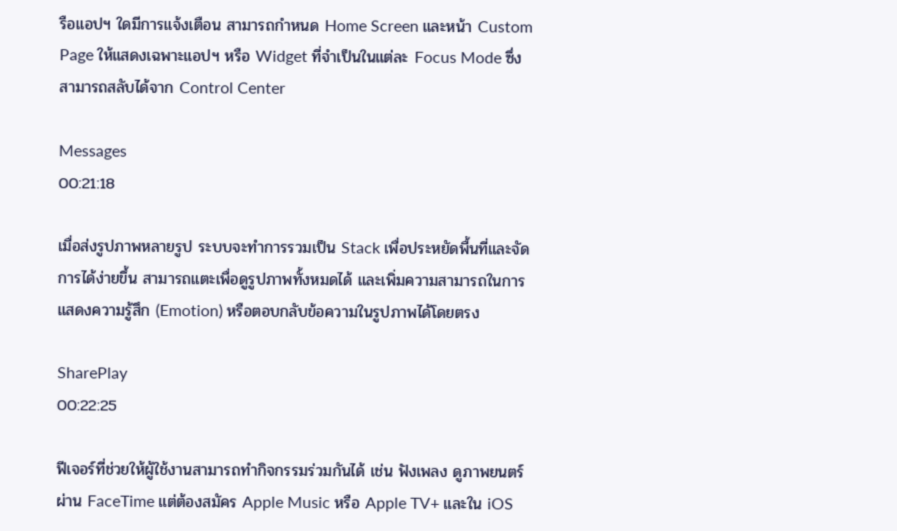รือแอปฯ ใดมีการแจ้งเตือน สามารถกำหนด Home Screen และหน้า Custom Page ให้แสดงเฉพาะแอปฯ หรือ Widget ที่จำเป็นในแต่ละ Focus Mode ซึ่งสามารถสลับได้จาก Control Center

Messages
00:21:18

เมื่อส่งรูปภาพหลายรูป ระบบจะทำการรวมเป็น Stack เพื่อประหยัดพื้นที่และจัดการได้ง่ายขึ้น สามารถแตะเพื่อดูรูปภาพทั้งหมดได้ และเพิ่มความสามารถในการแสดงความรู้สึก (Emotion) หรือตอบกลับข้อความในรูปภาพได้โดยตรง

SharePlay
00:22:25

ฟีเจอร์ที่ช่วยให้ผู้ใช้งานสามารถทำกิจกรรมร่วมกันได้ เช่น ฟังเพลง ดูภาพยนตร์ผ่าน FaceTime แต่ต้องสมัคร Apple Music หรือ Apple TV+ และใน iOS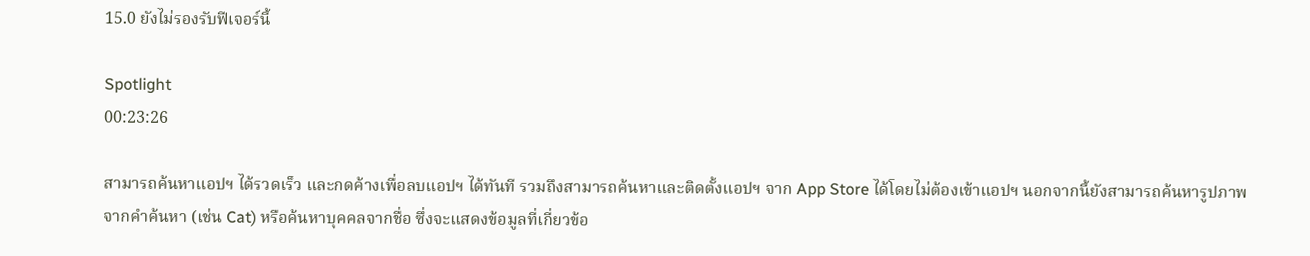15.0 ยังไม่รองรับฟีเจอร์นี้

Spotlight
00:23:26

สามารถค้นหาแอปฯ ได้รวดเร็ว และกดค้างเพื่อลบแอปฯ ได้ทันที รวมถึงสามารถค้นหาและติดตั้งแอปฯ จาก App Store ได้โดยไม่ต้องเข้าแอปฯ นอกจากนี้ยังสามารถค้นหารูปภาพจากคำค้นหา (เช่น Cat) หรือค้นหาบุคคลจากชื่อ ซึ่งจะแสดงข้อมูลที่เกี่ยวข้อ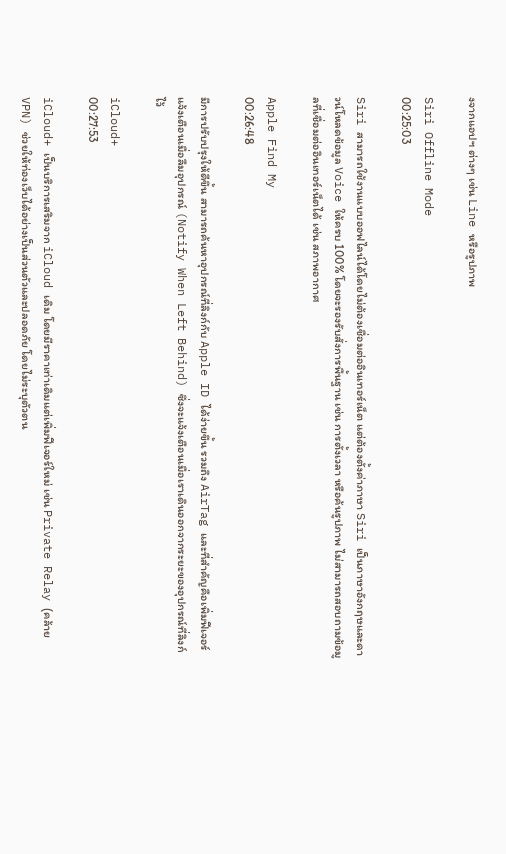งจากแอปฯ ต่างๆ เช่น Line หรือรูปภาพ

Siri Offline Mode
00:25:03

Siri สามารถใช้งานแบบออฟไลน์ได้โดยไม่ต้องเชื่อมต่ออินเทอร์เน็ต แต่ต้องตั้งค่าภาษา Siri เป็นภาษาอังกฤษและดาวน์โหลดข้อมูล Voice ให้ครบ 100% โดยจะรองรับสั่งการพื้นฐาน เช่น การตั้งเวลา หรือค้นรูปภาพ ไม่สามารถสอบถามข้อมูลที่เชื่อมต่ออินเทอร์เน็ตได้ เช่น สภาพอากาศ

Apple Find My
00:26:48

มีการปรับปรุงให้ดีขึ้น สามารถค้นหาอุปกรณ์ที่ลิงก์กับ Apple ID ได้ง่ายขึ้น รวมถึง AirTag และที่สำคัญคือเพิ่มฟีเจอร์แจ้งเตือนเมื่อลืมอุปกรณ์ (Notify When Left Behind) ซึ่งจะแจ้งเตือนเมื่อเราเดินออกจากระยะของอุปกรณ์ที่ลิงก์ไว้

iCloud+
00:27:53

iCloud+ เป็นบริการเสริมจาก iCloud เดิม โดยมีราคาเท่าเดิมแต่เพิ่มฟีเจอร์ใหม่ เช่น Private Relay (คล้าย VPN) ช่วยให้ท่องเว็บได้อย่างเป็นส่วนตัวและปลอดภัย โดยไม่ระบุตัวตน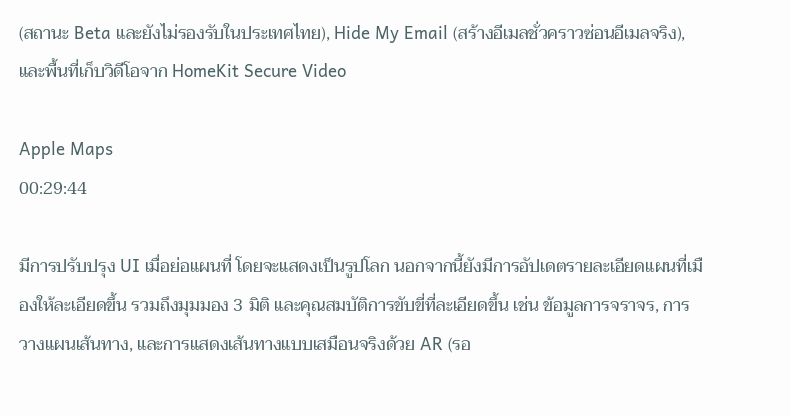(สถานะ Beta และยังไม่รองรับในประเทศไทย), Hide My Email (สร้างอีเมลชั่วคราวซ่อนอีเมลจริง), และพื้นที่เก็บวิดีโอจาก HomeKit Secure Video

Apple Maps
00:29:44

มีการปรับปรุง UI เมื่อย่อแผนที่ โดยจะแสดงเป็นรูปโลก นอกจากนี้ยังมีการอัปเดตรายละเอียดแผนที่เมืองให้ละเอียดขึ้น รวมถึงมุมมอง 3 มิติ และคุณสมบัติการขับขี่ที่ละเอียดขึ้น เช่น ข้อมูลการจราจร, การวางแผนเส้นทาง, และการแสดงเส้นทางแบบเสมือนจริงด้วย AR (รอ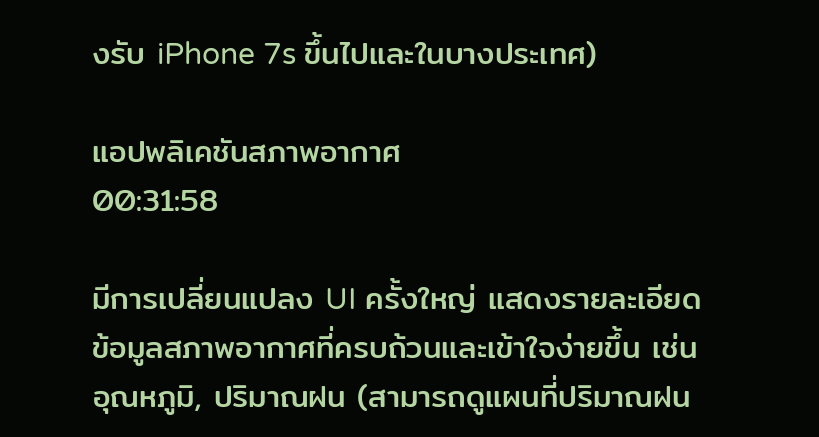งรับ iPhone 7s ขึ้นไปและในบางประเทศ)

แอปพลิเคชันสภาพอากาศ
00:31:58

มีการเปลี่ยนแปลง UI ครั้งใหญ่ แสดงรายละเอียดข้อมูลสภาพอากาศที่ครบถ้วนและเข้าใจง่ายขึ้น เช่น อุณหภูมิ, ปริมาณฝน (สามารถดูแผนที่ปริมาณฝน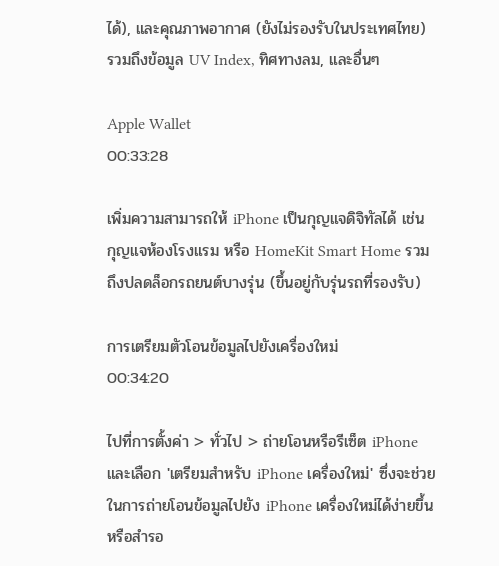ได้), และคุณภาพอากาศ (ยังไม่รองรับในประเทศไทย) รวมถึงข้อมูล UV Index, ทิศทางลม, และอื่นๆ

Apple Wallet
00:33:28

เพิ่มความสามารถให้ iPhone เป็นกุญแจดิจิทัลได้ เช่น กุญแจห้องโรงแรม หรือ HomeKit Smart Home รวมถึงปลดล็อกรถยนต์บางรุ่น (ขึ้นอยู่กับรุ่นรถที่รองรับ)

การเตรียมตัวโอนข้อมูลไปยังเครื่องใหม่
00:34:20

ไปที่การตั้งค่า > ทั่วไป > ถ่ายโอนหรือรีเซ็ต iPhone และเลือก 'เตรียมสำหรับ iPhone เครื่องใหม่' ซึ่งจะช่วยในการถ่ายโอนข้อมูลไปยัง iPhone เครื่องใหม่ได้ง่ายขึ้น หรือสำรอ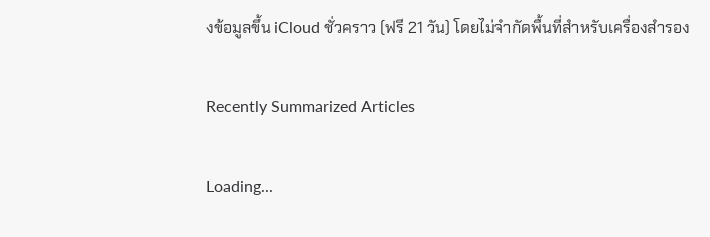งข้อมูลขึ้น iCloud ชั่วคราว (ฟรี 21 วัน) โดยไม่จำกัดพื้นที่สำหรับเครื่องสำรอง

Recently Summarized Articles

Loading...